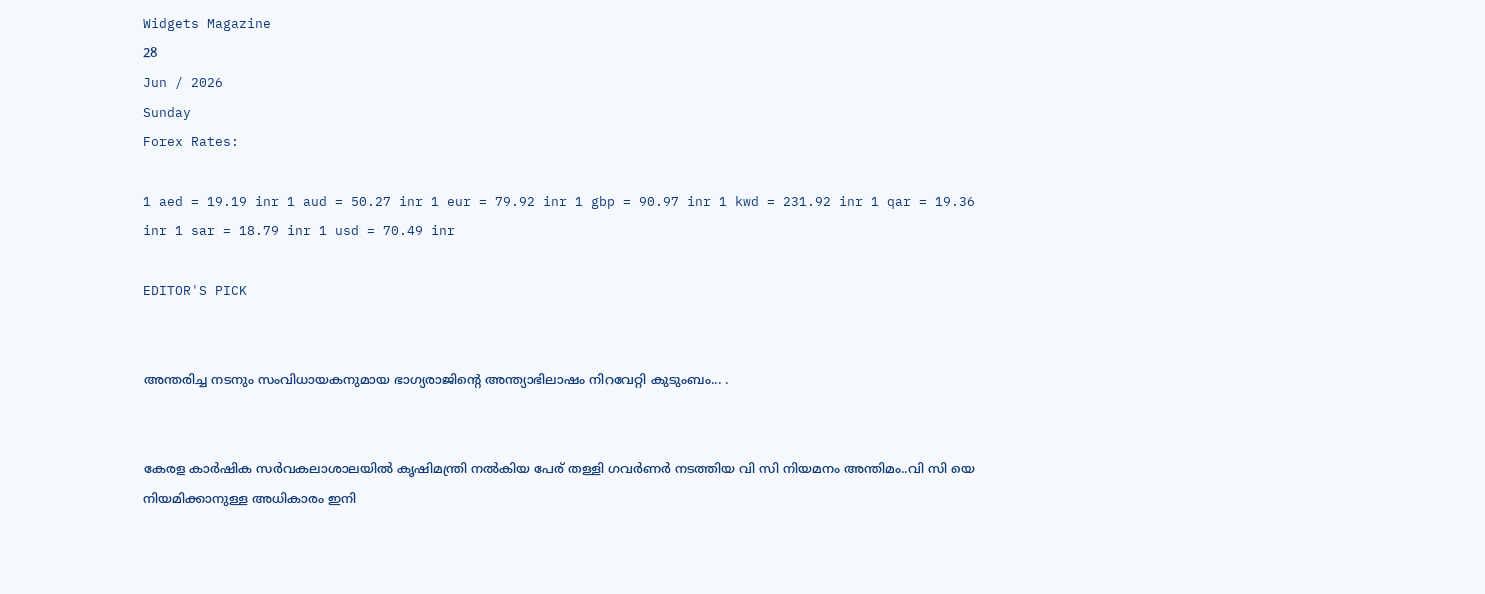Widgets Magazine
28
Jun / 2026
Sunday
Forex Rates:

1 aed = 19.19 inr 1 aud = 50.27 inr 1 eur = 79.92 inr 1 gbp = 90.97 inr 1 kwd = 231.92 inr 1 qar = 19.36 inr 1 sar = 18.79 inr 1 usd = 70.49 inr

EDITOR'S PICK


അന്തരിച്ച നടനും സംവിധായകനുമായ ഭാഗ്യരാജിന്റെ അന്ത്യാഭിലാഷം നിറവേറ്റി കുടുംബം... .


കേരള കാർഷിക സർവകലാശാലയിൽ കൃഷിമന്ത്രി നൽകിയ പേര് തള്ളി ഗവർണർ നടത്തിയ വി സി നിയമനം അന്തിമം..വി സി യെ നിയമിക്കാനുള്ള അധികാരം ഇനി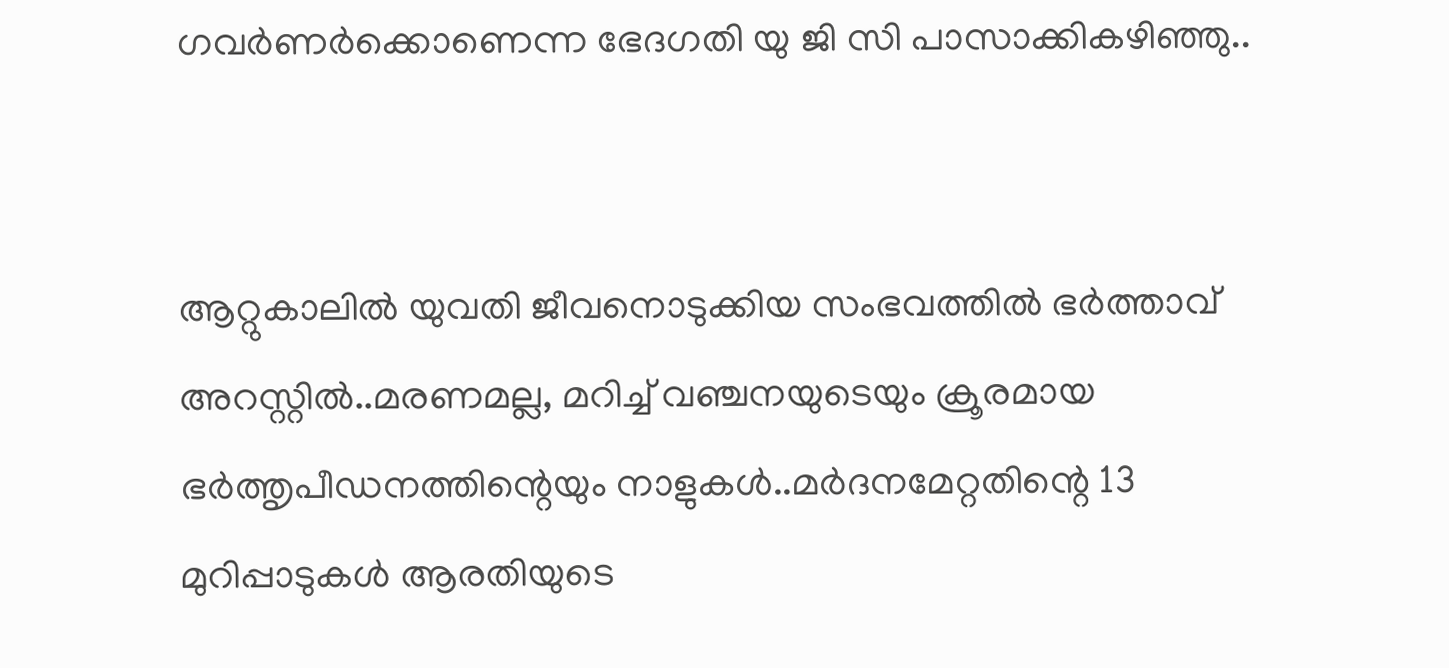ഗവർണർക്കൊണെന്ന ഭേദഗതി യു ജി സി പാസാക്കികഴിഞ്ഞു..


ആറ്റുകാലിൽ യുവതി ജീവനൊടുക്കിയ സംഭവത്തിൽ ഭർത്താവ് അറസ്റ്റിൽ..മരണമല്ല, മറിച്ച് വഞ്ചനയുടെയും ക്രൂരമായ ഭര്‍ത്തൃപീഡനത്തിന്റെയും നാളുകൾ..മർദനമേറ്റതിന്റെ 13 മുറിപ്പാടുകൾ ആരതിയുടെ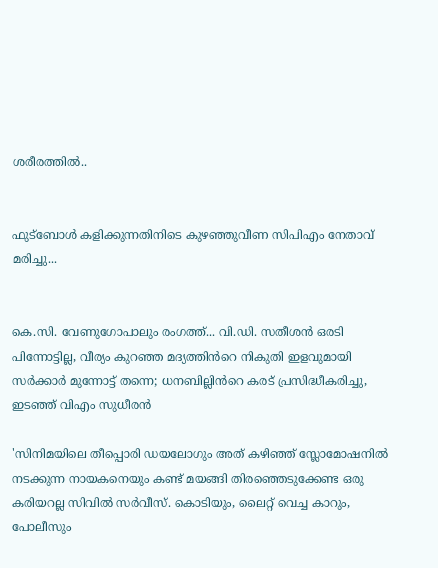ശരീരത്തിൽ..


ഫുട്ബോൾ കളിക്കുന്നതിനിടെ കുഴഞ്ഞുവീണ സിപിഎം നേതാവ് മരിച്ചു...


കെ.സി. വേണുഗോപാലും രംഗത്ത്... വി.ഡി. സതീശൻ ഒരടി പിന്നോട്ടില്ല, വീര്യം കുറഞ്ഞ മദ്യത്തിൻറെ നികുതി ഇളവുമായി സർക്കാർ മുന്നോട്ട് തന്നെ; ധനബില്ലിൻറെ കരട് പ്രസിദ്ധീകരിച്ചു, ഇടഞ്ഞ് വിഎം സുധീരൻ

'സിനിമയിലെ തീപ്പൊരി ഡയലോഗും അത് ‌കഴിഞ്ഞ്‌ സ്ലോമോഷനിൽ നടക്കുന്ന നായകനെയും കണ്ട്‌ മയങ്ങി തിരഞ്ഞെടുക്കേണ്ട ഒരു കരിയറല്ല സിവിൽ സർവീസ്. കൊടിയും, ലൈറ്റ് വെച്ച കാറും, പോലീസും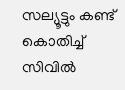സല്യൂട്ടും കണ്ട്‌ കൊതിച്ച്‌ സിവിൽ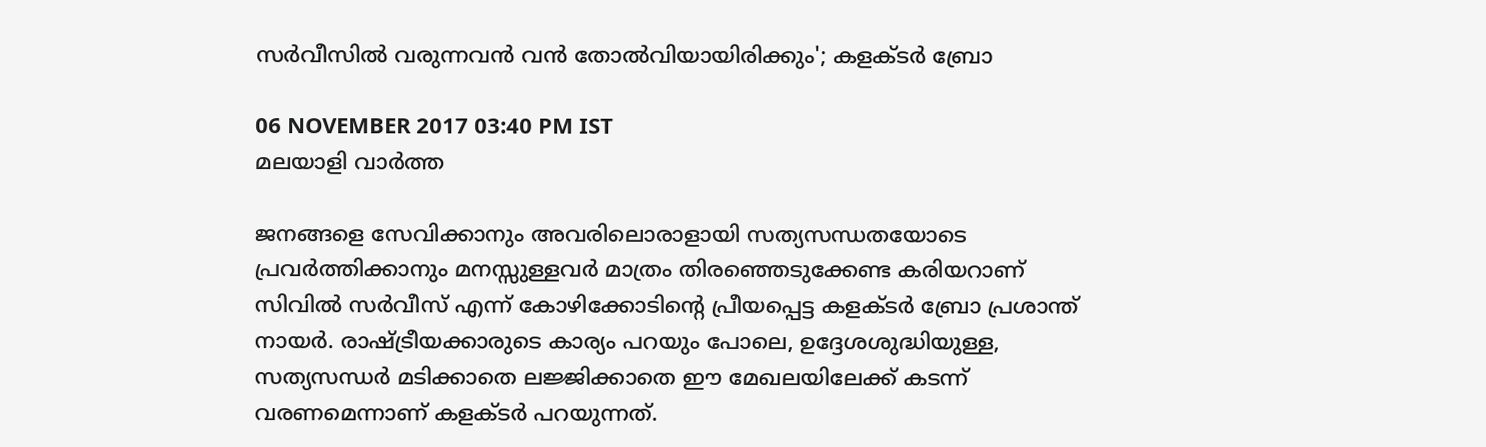സർവീസിൽ വരുന്നവൻ വൻ തോൽവിയായിരിക്കും'; കളക്ടര്‍ ബ്രോ

06 NOVEMBER 2017 03:40 PM IST
മലയാളി വാര്‍ത്ത

ജനങ്ങളെ സേവിക്കാനും അവരിലൊരാളായി സത്യസന്ധതയോടെ പ്രവർത്തിക്കാനും മനസ്സുള്ളവർ മാത്രം തിരഞ്ഞെടുക്കേണ്ട കരിയറാണ്‌ സിവിൽ സർവീസ് എന്ന് കോഴിക്കോടിന്റെ പ്രീയപ്പെട്ട കളക്ടര്‍ ബ്രോ പ്രശാന്ത് നായർ. രാഷ്ട്രീയക്കാരുടെ കാര്യം പറയും പോലെ, ഉദ്ദേശശുദ്ധിയുള്ള, സത്യസന്ധർ മടിക്കാതെ ലജ്ജിക്കാതെ ഈ മേഖലയിലേക്ക്‌ കടന്ന് വരണമെന്നാണ് കളക്ടര്‍ പറയുന്നത്.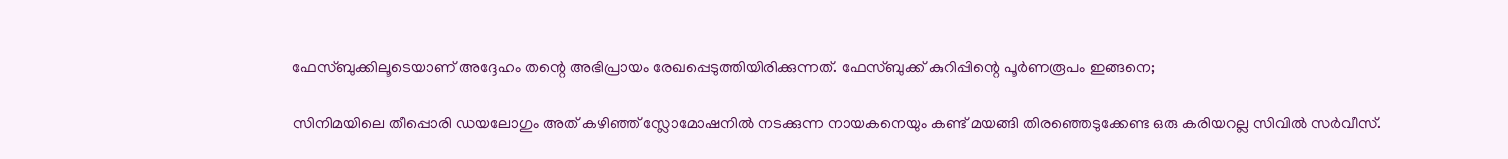ഫേസ്ബുക്കിലൂടെയാണ് അദ്ദേഹം തന്റെ അഭിപ്രായം രേഖപ്പെടുത്തിയിരിക്കുന്നത്. ഫേസ്ബുക്ക് കുറിപ്പിന്റെ പൂർണരൂപം ഇങ്ങനെ;

സിനിമയിലെ തീപ്പൊരി ഡയലോഗും അത് ‌കഴിഞ്ഞ്‌ സ്ലോമോഷനിൽ നടക്കുന്ന നായകനെയും കണ്ട്‌ മയങ്ങി തിരഞ്ഞെടുക്കേണ്ട ഒരു കരിയറല്ല സിവിൽ സർവീസ്.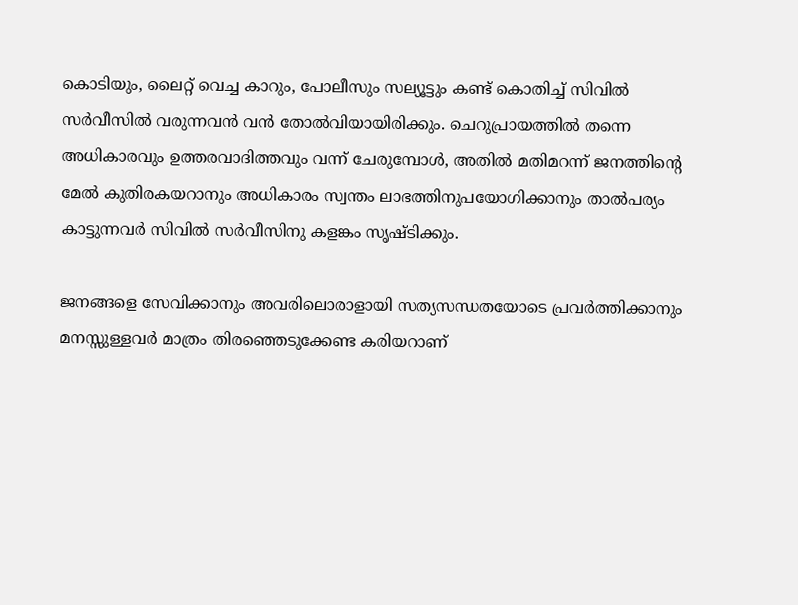കൊടിയും, ലൈറ്റ് വെച്ച കാറും, പോലീസും സല്യൂട്ടും കണ്ട്‌ കൊതിച്ച്‌ സിവിൽ സർവീസിൽ വരുന്നവൻ വൻ തോൽവിയായിരിക്കും. ചെറുപ്രായത്തിൽ തന്നെ അധികാരവും ഉത്തരവാദിത്തവും വന്ന് ചേരുമ്പോൾ, അതിൽ മതിമറന്ന് ജനത്തിന്റെ മേൽ കുതിരകയറാനും അധികാരം സ്വന്തം ലാഭത്തിനുപയോഗിക്കാനും താൽപര്യം കാട്ടുന്നവർ സിവിൽ സർവീസിനു കളങ്കം സൃഷ്ടിക്കും.

ജനങ്ങളെ സേവിക്കാനും അവരിലൊരാളായി സത്യസന്ധതയോടെ പ്രവർത്തിക്കാനും മനസ്സുള്ളവർ മാത്രം തിരഞ്ഞെടുക്കേണ്ട കരിയറാണ്‌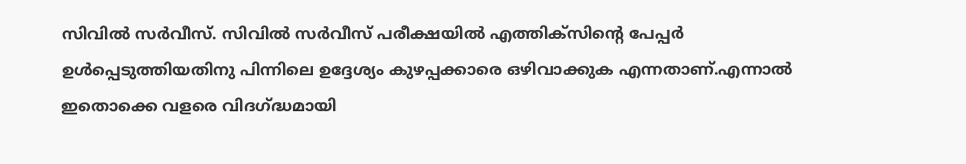സിവിൽ സർവീസ്. സിവിൽ സർവീസ് പരീക്ഷയിൽ എത്തിക്സിന്റെ പേപ്പർ‌ ഉൾപ്പെടുത്തിയതിനു പിന്നിലെ ഉദ്ദേശ്യം കുഴപ്പക്കാരെ ഒഴിവാക്കുക എന്നതാണ്‌.എന്നാൽ ഇതൊക്കെ വളരെ വിദഗ്ദ്ധമായി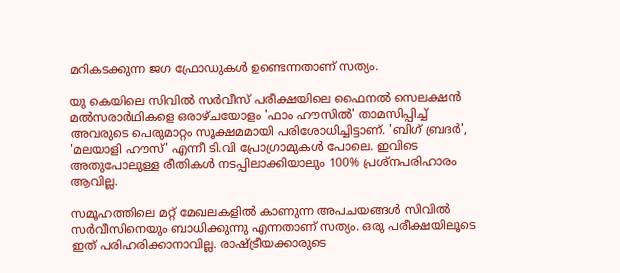മറികടക്കുന്ന ജഗ ഫ്രോഡുകൾ ഉണ്ടെന്നതാണ്‌ സത്യം.

യു കെയിലെ സിവിൽ സർവീസ് പരീക്ഷയിലെ ഫൈനൽ സെലക്ഷൻ മൽസരാർഥികളെ ഒരാഴ്ചയോളം 'ഫാം ഹൗസിൽ' താമസിപ്പിച്ച് അവരുടെ പെരുമാറ്റം സൂക്ഷമമായി പരിശോധിച്ചിട്ടാണ്‌. 'ബിഗ്‌ ബ്രദർ', 'മലയാളി ഹൗസ്‌' എന്നീ ടി.വി പ്രോഗ്രാമുകൾ പോലെ. ഇവിടെ അതുപോലുള്ള രീതികൾ നടപ്പിലാക്കിയാലും 100% പ്രശ്നപരിഹാരം ആവില്ല.

സമൂഹത്തിലെ മറ്റ്‌ മേഖലകളിൽ കാണുന്ന അപചയങ്ങൾ സിവിൽ സർവീസിനെയും ബാധിക്കുന്നു എന്നതാണ്‌ സത്യം. ഒരു പരീക്ഷയിലൂടെ ഇത്‌ പരിഹരിക്കാനാവില്ല. രാഷ്ട്രീയക്കാരുടെ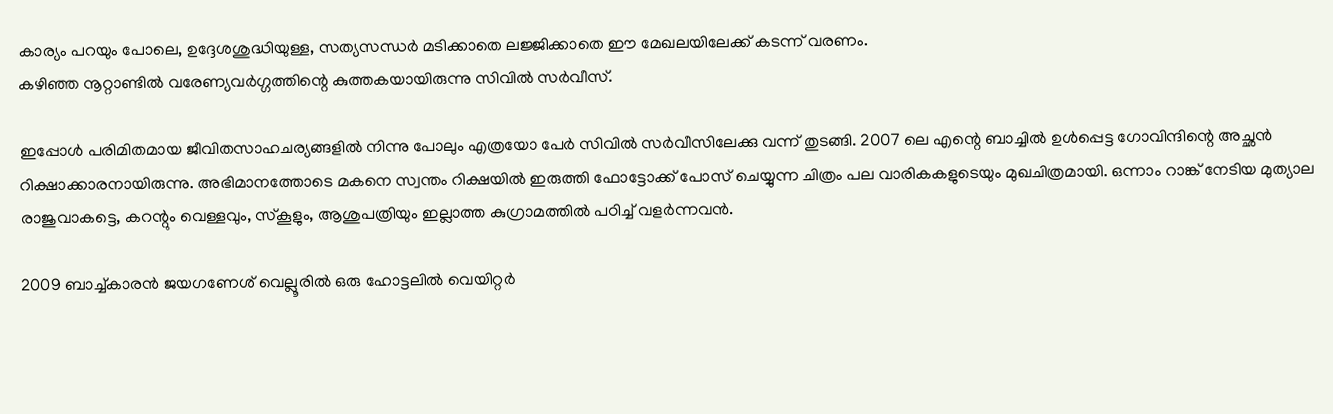കാര്യം പറയും പോലെ, ഉദ്ദേശശുദ്ധിയുള്ള, സത്യസന്ധർ മടിക്കാതെ ലജ്ജിക്കാതെ ഈ മേഖലയിലേക്ക്‌ കടന്ന് വരണം.
കഴിഞ്ഞ നൂറ്റാണ്ടിൽ വരേണ്യവർഗ്ഗത്തിന്റെ കുത്തകയായിരുന്നു സിവിൽ സർവീസ്.

ഇപ്പോൾ പരിമിതമായ ജീവിതസാഹചര്യങ്ങളിൽ നിന്നു പോലും എത്രയോ പേർ സിവിൽ സർവീസിലേക്കു വന്ന് തുടങ്ങി. 2007 ലെ എന്റെ ബാച്ചിൽ ഉൾപ്പെട്ട ഗോവിന്ദിന്റെ അച്ഛൻ റിക്ഷാക്കാരനായിരുന്നു. അഭിമാനത്തോടെ മകനെ സ്വന്തം റിക്ഷയിൽ ഇരുത്തി ഫോട്ടോക്ക്‌ പോസ്‌ ചെയ്യുന്ന ചിത്രം പല വാരികകളുടെയും മുഖചിത്രമായി. ഒന്നാം റാങ്ക്‌ നേടിയ മുത്യാല രാജുവാകട്ടെ, കറന്റും വെള്ളവും, സ്കൂളും, ആശുപത്രിയും ഇല്ലാത്ത കുഗ്രാമത്തിൽ പഠിച്ച്‌ വളർന്നവൻ.

2009 ബാച്ച്‌കാരൻ ജയഗണേശ്‌ വെല്ലൂരിൽ ഒരു ഹോട്ടലിൽ വെയിറ്റർ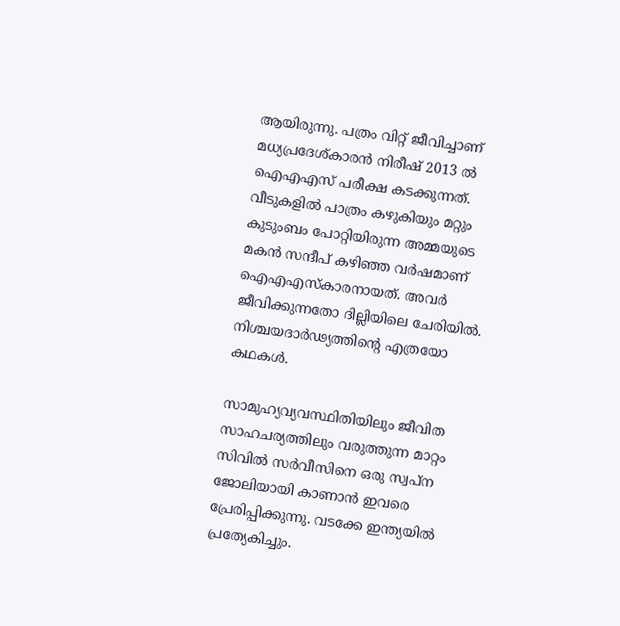ആയിരുന്നു. പത്രം വിറ്റ്‌ ജീവിച്ചാണ്‌ മധ്യപ്രദേശ്‌കാരൻ നിരീഷ്‌ 2013 ൽ ഐഎഎസ് പരീക്ഷ കടക്കുന്നത്‌. വീടുകളിൽ പാത്രം കഴുകിയും മറ്റും കുടുംബം പോറ്റിയിരുന്ന അമ്മയുടെ മകൻ സന്ദീപ്‌ കഴിഞ്ഞ വർഷമാണ്‌ ഐഎഎസ്കാരനായത്‌. അവർ ജീവിക്കുന്നതോ ദില്ലിയിലെ ചേരിയിൽ. നിശ്ചയദാർഢ്യത്തിന്റെ എത്രയോ കഥകൾ.

സാമുഹ്യവ്യവസ്ഥിതിയിലും ജീവിത സാഹചര്യത്തിലും വരുത്തുന്ന മാറ്റം സിവിൽ സർവീസിനെ ഒരു സ്വപ്ന ജോലിയായി കാണാൻ ഇവരെ പ്രേരിപ്പിക്കുന്നു. വടക്കേ ഇന്ത്യയിൽ പ്രത്യേകിച്ചും.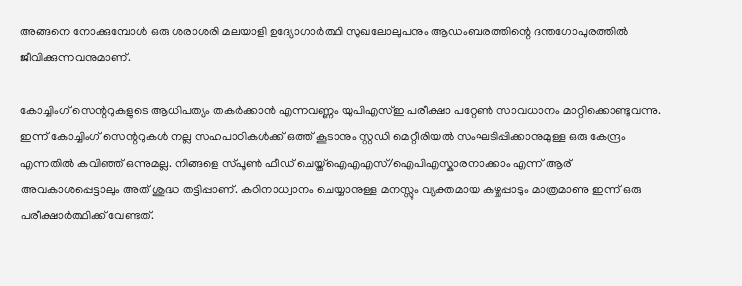അങ്ങനെ നോക്കുമ്പോൾ ഒരു ശരാശരി മലയാളി ഉദ്യോഗാർത്ഥി സുഖലോലുപനും ആഡംബരത്തിന്റെ ദന്തഗോപുരത്തിൽ ജീവിക്കുന്നവനുമാണ്‌.

കോച്ചിംഗ്‌ സെന്ററുകളുടെ ആധിപത്യം തകർക്കാൻ എന്നവണ്ണം യുപിഎസ്ഇ പരീക്ഷാ പറ്റേൺ സാവധാനം മാറ്റിക്കൊണ്ടുവന്നു. ഇന്ന് കോച്ചിംഗ്‌ സെന്ററുകൾ നല്ല സഹപാഠികൾക്ക്‌ ഒത്ത്‌ കൂടാനും സ്റ്റഡി മെറ്റീരിയൽ സംഘടിപ്പിക്കാനുമുള്ള ഒരു കേന്ദ്രം എന്നതിൽ കവിഞ്ഞ്‌ ഒന്നുമല്ല. നിങ്ങളെ സ്പൂൺ ഫീഡ്‌ ചെയ്ത്‌ഐഎഎസ്/ഐപിഎസ്കാരനാക്കാം എന്ന് ആര്‌ അവകാശപ്പെട്ടാലും അത്‌ ശുദ്ധ തട്ടിപ്പാണ്‌. കഠിനാധ്വാനം ചെയ്യാനുള്ള മനസ്സും വ്യക്തമായ കഴ്ചപ്പാടും മാത്രമാണു ഇന്ന് ഒരു പരീക്ഷാർത്ഥിക്ക്‌ വേണ്ടത്.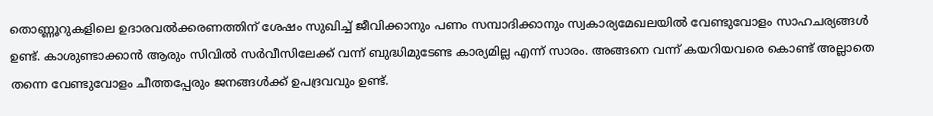തൊണ്ണൂറുകളിലെ ഉദാരവൽക്കരണത്തിന്‌ ശേഷം സുഖിച്ച്‌ ജീവിക്കാനും പണം സമ്പാദിക്കാനും സ്വകാര്യമേഖലയിൽ വേണ്ടുവോളം സാഹചര്യങ്ങൾ ഉണ്ട്‌‌‌. കാശുണ്ടാക്കാൻ ആരും സിവിൽ സർവീസിലേക്ക്‌ വന്ന് ബുദ്ധിമുടേണ്ട കാര്യമില്ല എന്ന് സാരം. അങ്ങനെ വന്ന് കയറിയവരെ കൊണ്ട്‌ അല്ലാതെ തന്നെ വേണ്ടുവോളം ചീത്തപ്പേരും ജനങ്ങൾക്ക്‌ ഉപദ്രവവും ഉണ്ട്‌.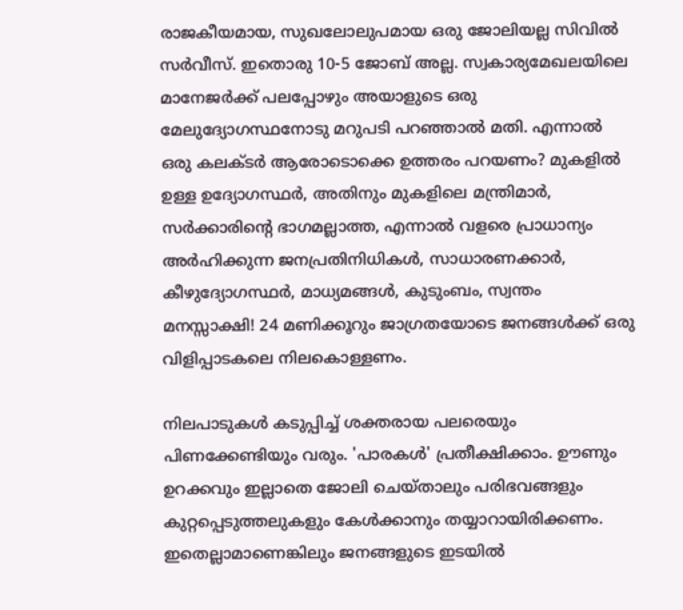രാജകീയമായ, സുഖലോലുപമായ ഒരു ജോലിയല്ല സിവിൽ സർവീസ്. ഇതൊരു 10-5 ജോബ്‌ അല്ല. സ്വകാര്യമേഖലയിലെ മാനേജർക്ക് പലപ്പോഴും അയാളുടെ ഒരു മേലുദ്യോഗസ്ഥനോടു മറുപടി പറഞ്ഞാൽ മതി. എന്നാൽ ഒരു കലക്ടർ ആരോടൊക്കെ ഉത്തരം പറയണം? മുകളിൽ ഉള്ള ഉദ്യോഗസ്ഥർ, അതിനും മുകളിലെ മന്ത്രിമാർ, സർക്കാരിന്റെ ഭാഗമല്ലാത്ത, എന്നാൽ വളരെ പ്രാധാന്യം അർഹിക്കുന്ന ജനപ്രതിനിധികൾ, സാധാരണക്കാർ, കീഴുദ്യോഗസ്ഥർ, മാധ്യമങ്ങൾ, കുടുംബം, സ്വന്തം മനസ്സാക്ഷി! 24 മണിക്കൂറും ജാഗ്രതയോടെ ജനങ്ങൾക്ക്‌ ഒരു വിളിപ്പാടകലെ നിലകൊള്ളണം.

നിലപാടുകൾ കടുപ്പിച്ച്‌ ശക്തരായ പലരെയും പിണക്കേണ്ടിയും വരും. 'പാരകൾ' പ്രതീക്ഷിക്കാം. ഊണും ഉറക്കവും ഇല്ലാതെ ജോലി ചെയ്താലും പരിഭവങ്ങളും കുറ്റപ്പെടുത്തലുകളും കേൾക്കാനും തയ്യാറായിരിക്കണം. ഇതെല്ലാമാണെങ്കിലും ജനങ്ങളുടെ ഇടയിൽ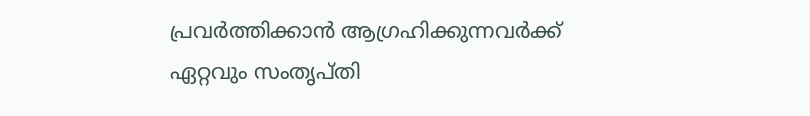പ്രവർത്തിക്കാൻ ആഗ്രഹിക്കുന്നവർക്ക് ഏറ്റവും സംതൃപ്തി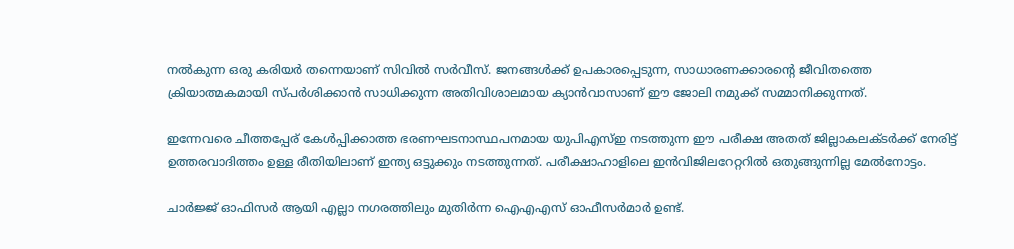നൽകുന്ന ഒരു കരിയർ തന്നെയാണ്‌ സിവിൽ സർവീസ്. ജനങ്ങൾക്ക്‌ ഉപകാരപ്പെടുന്ന, സാധാരണക്കാരന്റെ ജീവിതത്തെ ക്രിയാത്മകമായി സ്പർശിക്കാൻ സാധിക്കുന്ന അതിവിശാലമായ ക്യാൻവാസാണ്‌ ഈ ജോലി നമുക്ക്‌ സമ്മാനിക്കുന്നത്.

ഇന്നേവരെ ചീത്തപ്പേര്‌ കേൾപ്പിക്കാത്ത ഭരണഘടനാസ്ഥപനമായ യുപിഎസ്ഇ നടത്തുന്ന ഈ പരീക്ഷ അതത്‌ ജില്ലാകലക്ടർക്ക്‌ നേരിട്ട്‌ ഉത്തരവാദിത്തം ഉള്ള രീതിയിലാണ്‌ ഇന്ത്യ ഒട്ടുക്കും നടത്തുന്നത്. പരീക്ഷാഹാളിലെ ഇൻവിജിലറേറ്ററിൽ ഒതുങ്ങുന്നില്ല‌ മേൽനോട്ടം.

ചാർജ്ജ്‌ ഓഫിസർ ആയി എല്ലാ നഗരത്തിലും മുതിർന്ന ഐഎഎസ് ഓഫീസർമാർ ഉണ്ട്‌.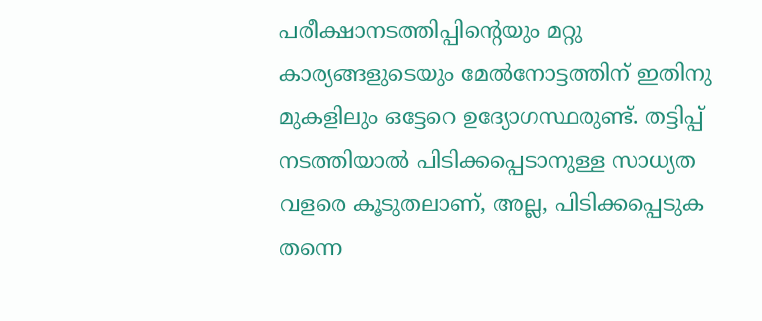പരീക്ഷാനടത്തിപ്പിന്റെയും മറ്റു കാര്യങ്ങളുടെയും മേൽനോട്ടത്തിന് ഇതിനു മുകളിലും ഒട്ടേറെ ഉദ്യോഗസ്ഥരുണ്ട്‌. തട്ടിപ്പ്‌ നടത്തിയാൽ പിടിക്കപ്പെടാനുള്ള സാധ്യത വളരെ കൂടുതലാണ്, അല്ല, പിടിക്കപ്പെടുക തന്നെ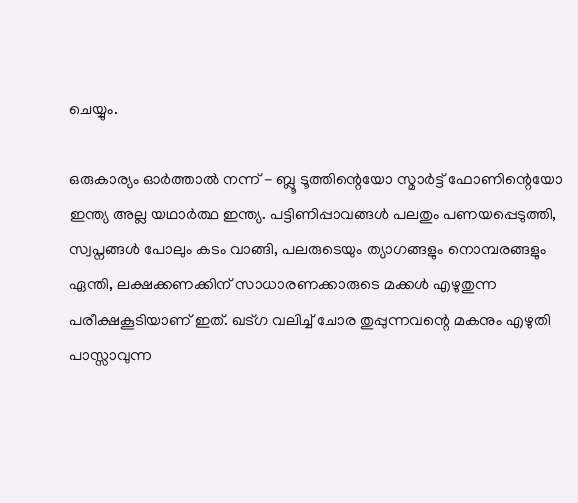ചെയ്യും.

ഒരുകാര്യം ഓർത്താൽ നന്ന് - ബ്ലൂ ടൂത്തിന്റെയോ സ്മാർട്ട്‌ ഫോണിന്റെയോ ഇന്ത്യ അല്ല യഥാർത്ഥ ഇന്ത്യ. പട്ടിണിപ്പാവങ്ങൾ പലതും പണയപ്പെടുത്തി, സ്വപ്നങ്ങൾ പോലും കടം വാങ്ങി, പലരുടെയും ത്യാഗങ്ങളും നൊമ്പരങ്ങളും ഏന്തി, ലക്ഷക്കണക്കിന്‌ സാധാരണക്കാരുടെ മക്കൾ എഴുതുന്ന പരീക്ഷകൂടിയാണ്‌ ഇത്‌. ഖട്ഗ വലിച്ച്‌ ചോര തുപ്പുന്നവന്റെ മകനും എഴുതി പാസ്സാവുന്ന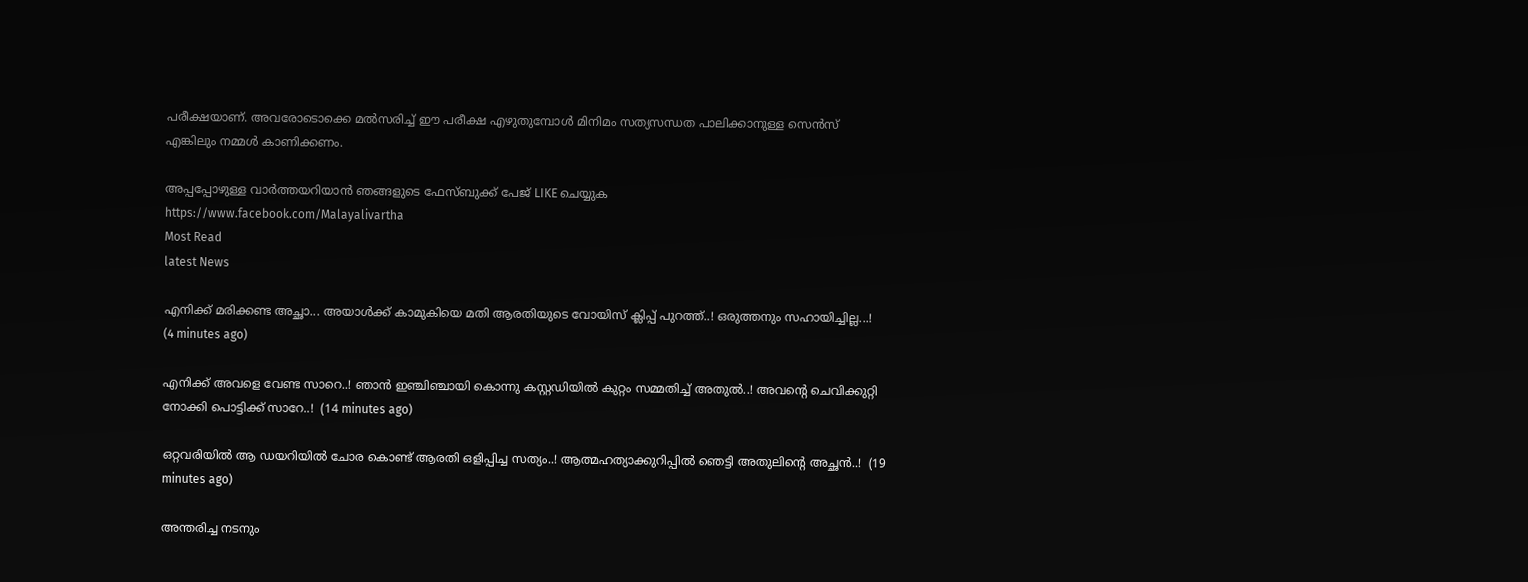പരീക്ഷയാണ്‌. അവരോടൊക്കെ മൽസരിച്ച്‌ ഈ പരീക്ഷ എഴുതുമ്പോൾ മിനിമം സത്യസന്ധത പാലിക്കാനുള്ള സെൻസ്‌ എങ്കിലും നമ്മൾ കാണിക്കണം.

അപ്പപ്പോഴുള്ള വാര്‍ത്തയറിയാന്‍ ഞങ്ങളുടെ ഫേസ്‌ബുക്ക്‌ പേജ് LIKE ചെയ്യുക
https://www.facebook.com/Malayalivartha
Most Read
latest News

എനിക്ക് മരിക്കണ്ട അച്ഛാ... അയാൾക്ക് കാമുകിയെ മതി ആരതിയുടെ വോയിസ് ക്ലിപ്പ് പുറത്ത്..! ഒരുത്തനും സഹായിച്ചില്ല...!  (4 minutes ago)

എനിക്ക് അവളെ വേണ്ട സാറെ..! ഞാൻ ഇഞ്ചിഞ്ചായി കൊന്നു കസ്റ്റഡിയിൽ കുറ്റം സമ്മതിച്ച് അതുൽ..! അവന്റെ ചെവിക്കുറ്റി നോക്കി പൊട്ടിക്ക് സാറേ..!  (14 minutes ago)

ഒറ്റവരിയിൽ ആ ഡയറിയിൽ ചോര കൊണ്ട് ആരതി ഒളിപ്പിച്ച സത്യം..! ആത്മഹത്യാക്കുറിപ്പിൽ ഞെട്ടി അതുലിന്റെ അച്ഛൻ..!  (19 minutes ago)

അന്തരിച്ച നടനും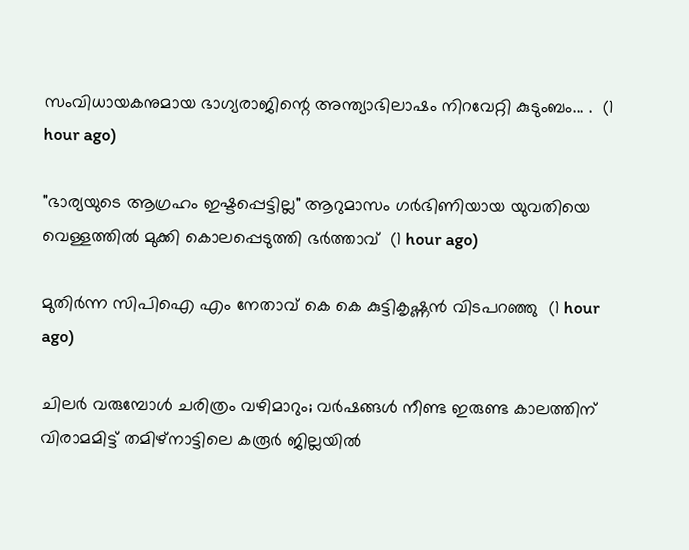സംവിധായകനുമായ ഭാഗ്യരാജിന്റെ അന്ത്യാഭിലാഷം നിറവേറ്റി കുടുംബം... .  (1 hour ago)

"ഭാര്യയുടെ ആഗ്രഹം ഇഷ്ടപ്പെട്ടില്ല" ആറുമാസം ഗർഭിണിയായ യുവതിയെ വെള്ളത്തിൽ മുക്കി കൊലപ്പെടുത്തി ഭർത്താവ്  (1 hour ago)

മുതിർന്ന സിപിഐ എം നേതാവ് കെ കെ കുട്ടികൃഷ്ണൻ വിടപറഞ്ഞു  (1 hour ago)

ചിലർ വരുമ്പോൾ ചരിത്രം വഴിമാറും; വർഷങ്ങൾ നീണ്ട ഇരുണ്ട കാലത്തിന് വിരാമമിട്ട് തമിഴ്‌നാട്ടിലെ കരൂർ ജില്ലയിൽ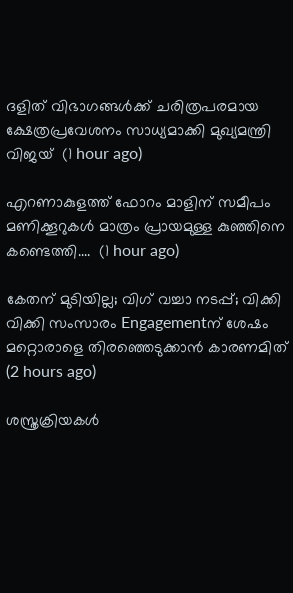ദളിത് വിഭാഗങ്ങൾക്ക് ചരിത്രപരമായ ക്ഷേത്രപ്രവേശനം സാധ്യമാക്കി മുഖ്യമന്ത്രി വിജയ്  (1 hour ago)

എറണാകുളത്ത് ഫോറം മാളിന് സമീപം മണിക്കൂറുകൾ മാത്രം പ്രായമുള്ള കുഞ്ഞിനെ കണ്ടെത്തി....  (1 hour ago)

കേതന് മുടിയില്ല; വിഗ് വച്ചാ നടപ്പ്; വിക്കി വിക്കി സംസാരം Engagementന് ശേഷം മറ്റൊരാളെ തിരഞ്ഞെടുക്കാൻ കാരണമിത്  (2 hours ago)

ശസ്ത്രക്രിയകൾ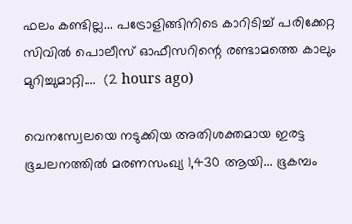ഫലം കണ്ടില്ല... പട്രോളിങ്ങിനിടെ കാറിടിച്ച് പരിക്കേറ്റ സിവിൽ പൊലീസ് ഓഫീസറിന്റെ രണ്ടാമത്തെ കാലും മുറിച്ചുമാറ്റി....  (2 hours ago)

വെനസ്വേലയെ നടുക്കിയ അതിശക്തമായ ഇരട്ട ഭൂചലനത്തിൽ മരണസംഖ്യ 1,430 ആയി... ഭൂകമ്പം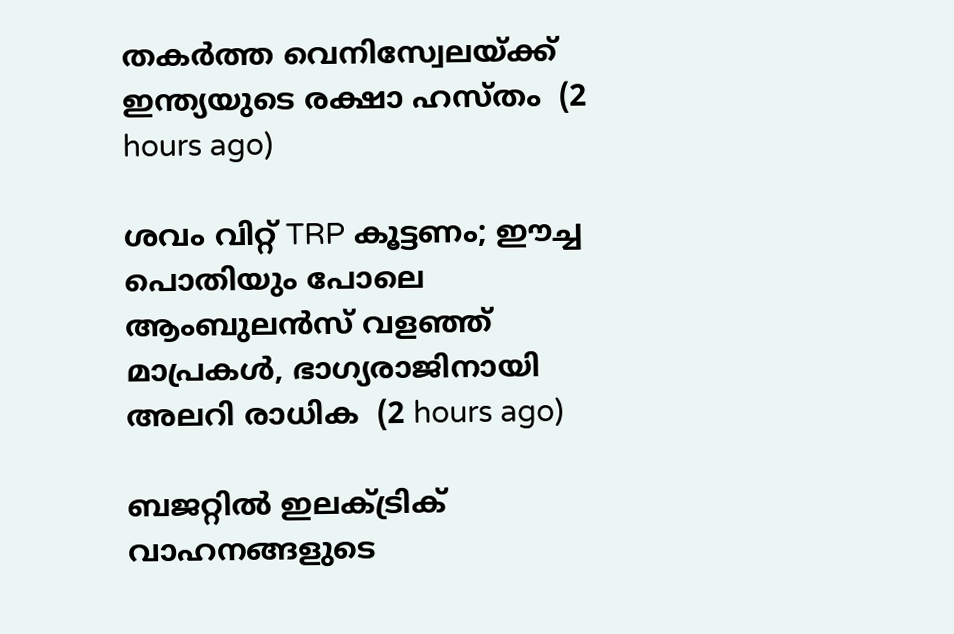തകർത്ത വെനിസ്വേലയ്ക്ക് ഇന്ത്യയുടെ രക്ഷാ ഹസ്തം  (2 hours ago)

ശവം വിറ്റ് TRP കൂട്ടണം; ഈച്ച പൊതിയും പോലെ ആംബുലന്‍സ് വളഞ്ഞ് മാപ്രകള്‍, ഭാഗ്യരാജിനായി അലറി രാധിക  (2 hours ago)

ബജറ്റില്‍ ഇലക്ട്രിക് വാഹനങ്ങളുടെ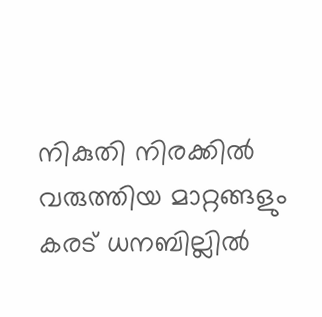നികുതി നിരക്കില്‍ വരുത്തിയ മാറ്റങ്ങളും കരട് ധനബില്ലില്‍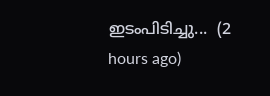ഇടംപിടിച്ചു...  (2 hours ago)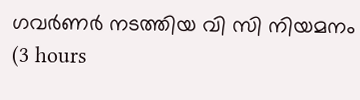ഗവർണർ നടത്തിയ വി സി നിയമനം  (3 hours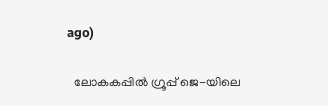ago)

  ലോകകപ്പിൽ ഗ്രൂപ്പ് ജെ-യിലെ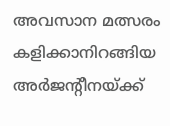അവസാന മത്സരം കളിക്കാനിറങ്ങിയ അർജന്റീനയ്ക്ക്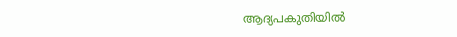ആദ്യപകുതിയിൽ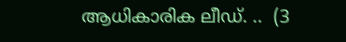ആധികാരിക ലീഡ്. ..  (3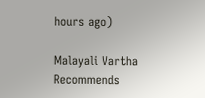hours ago)

Malayali Vartha Recommends